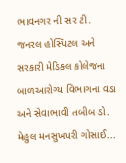ભાવનગર ની સર ટી. જનરલ હોસ્પિટલ અને સરકારી મેડિકલ કોલેજના બાળઆરોગ્ય વિભાગના વડા અને સેવાભાવી તબીબ ડો. મેહુલ મનસુખપરી ગોસાઈ...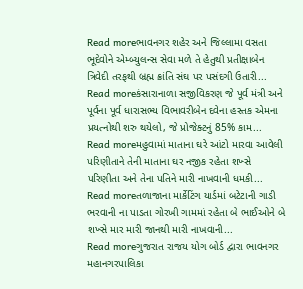Read moreભાવનગર શહેર અને જિલ્લામા વસતા ભૂદેવોને એમ્બ્યુલન્સ સેવા મળે તે હેતુથી પ્રતીક્ષાબેન ત્રિવેદી તરફથી બ્રહ્મ ક્રાંતિ સંઘ પર પસંદગી ઉતારી...
Read moreકંસારાનાળા સજીવિકરણ જે પૂર્વ મંત્રી અને પૂર્વના પૂર્વ ધારાસભ્ય વિભાવરીબેન દવેના હસ્તક એમના પ્રયત્નોથી શરુ થયેલો, જે પ્રોજેક્ટનું 85% કામ...
Read moreમહુવામાં માતાના ઘરે આંટો મારવા આવેલી પરિણીતાને તેની માતાના ઘર નજીક રહેતા શખ્સે પરિણીતા અને તેના પતિને મારી નાખવાની ધમકી...
Read moreતળાજાના માર્કેટિંગ યાર્ડમાં બટેટાની ગાડી ભરવાની ના પાડતા ગોરખી ગામમાં રહેતા બે ભાઈઓને બે શખ્સે માર મારી જાનથી મારી નાખવાની...
Read moreગુજરાત રાજય યોગ બોર્ડ દ્વારા ભાવનગર મહાનગરપાલિકા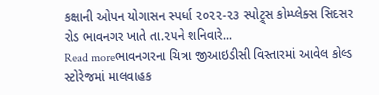કક્ષાની ઓપન યોગાસન સ્પર્ધા ૨૦૨૨-૨૩ સ્પોટ્ર્સ કોમ્પ્લેક્સ સિદસર રોડ ભાવનગર ખાતે તા.૨૫ને શનિવારે...
Read moreભાવનગરના ચિત્રા જીઆઇડીસી વિસ્તારમાં આવેલ કોલ્ડ સ્ટોરેજમાં માલવાહક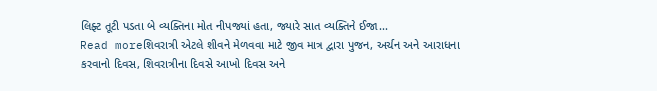લિફ્ટ તૂટી પડતા બે વ્યક્તિના મોત નીપજ્યાં હતા, જ્યારે સાત વ્યક્તિને ઈજા...
Read moreશિવરાત્રી એટલે શીવને મેળવવા માટે જીવ માત્ર દ્વારા પુજન, અર્ચન અને આરાધના કરવાનો દિવસ, શિવરાત્રીના દિવસે આખો દિવસ અને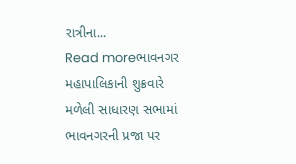રાત્રીના...
Read moreભાવનગર મહાપાલિકાની શુક્રવારે મળેલી સાધારણ સભામાં ભાવનગરની પ્રજા પર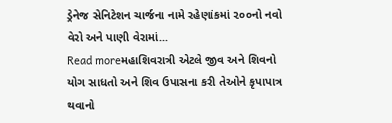ડ્રેનેજ સેનિટેશન ચાર્જના નામે રહેણાંકમાં ૨૦૦નો નવો વેરો અને પાણી વેરામાં...
Read moreમહાશિવરાત્રી એટલે જીવ અને શિવનો યોગ સાધતો અને શિવ ઉપાસના કરી તેઓને કૃપાપાત્ર થવાનો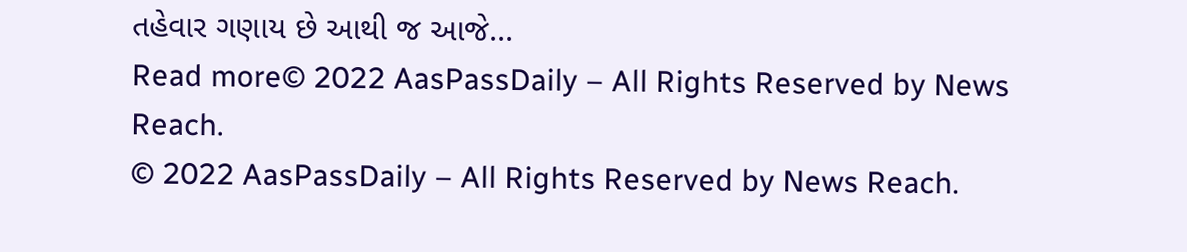તહેવાર ગણાય છે આથી જ આજે...
Read more© 2022 AasPassDaily – All Rights Reserved by News Reach.
© 2022 AasPassDaily – All Rights Reserved by News Reach.